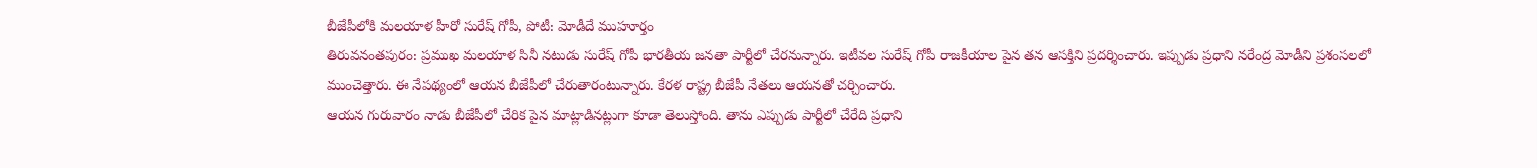బీజేపీలోకి మలయాళ హీరో సురేష్ గోపీ, పోటీ: మోడీదే ముహూర్తం
తిరువనంతపురం: ప్రముఖ మలయాళ సినీ నటుడు సురేష్ గోపీ భారతీయ జనతా పార్టీలో చేరనున్నారు. ఇటీవల సురేష్ గోపీ రాజకీయాల పైన తన ఆసక్తిని ప్రదర్శించారు. ఇప్పుడు ప్రధాని నరేంద్ర మోడీని ప్రశంసలలో ముంచెత్తారు. ఈ నేపథ్యంలో ఆయన బీజేపీలో చేరుతారంటున్నారు. కేరళ రాష్ట్ర బీజేపీ నేతలు ఆయనతో చర్చించారు.
ఆయన గురువారం నాడు బీజేపీలో చేరిక పైన మాట్లాడినట్లుగా కూడా తెలుస్తోంది. తాను ఎప్పుడు పార్టీలో చేరేది ప్రధాని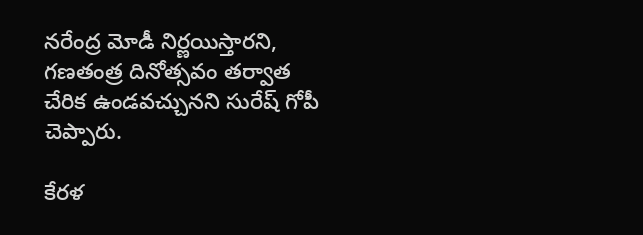నరేంద్ర మోడీ నిర్ణయిస్తారని, గణతంత్ర దినోత్సవం తర్వాత చేరిక ఉండవచ్చునని సురేష్ గోపీ చెప్పారు.

కేరళ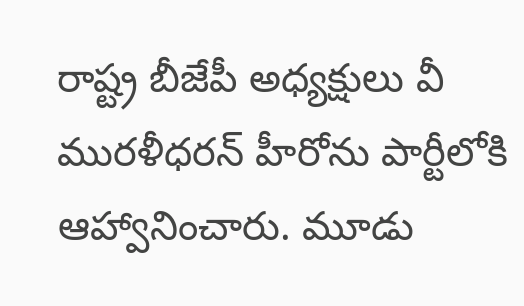రాష్ట్ర బీజేపీ అధ్యక్షులు వీ మురళీధరన్ హీరోను పార్టీలోకి ఆహ్వానించారు. మూడు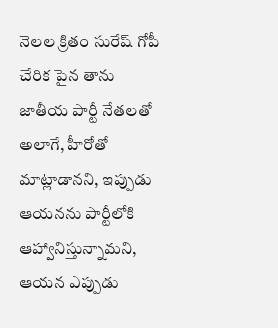నెలల క్రితం సురేష్ గోపీ చేరిక పైన తాను జాతీయ పార్టీ నేతలతో అలాగే, హీరోతో మాట్లాడానని, ఇప్పుడు ఆయనను పార్టీలోకి ఆహ్వానిస్తున్నామని, ఆయన ఎప్పుడు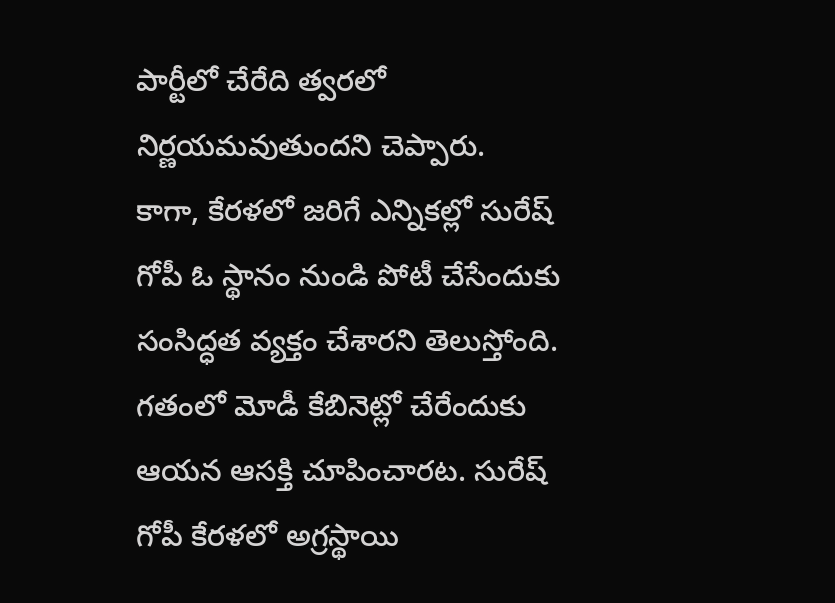పార్టీలో చేరేది త్వరలో నిర్ణయమవుతుందని చెప్పారు.
కాగా, కేరళలో జరిగే ఎన్నికల్లో సురేష్ గోపీ ఓ స్థానం నుండి పోటీ చేసేందుకు సంసిద్ధత వ్యక్తం చేశారని తెలుస్తోంది. గతంలో మోడీ కేబినెట్లో చేరేందుకు ఆయన ఆసక్తి చూపించారట. సురేష్ గోపీ కేరళలో అగ్రస్థాయి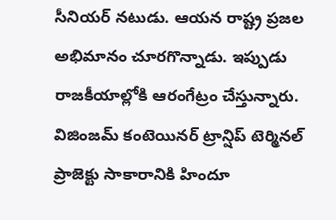సీనియర్ నటుడు. ఆయన రాష్ట్ర ప్రజల అభిమానం చూరగొన్నాడు. ఇప్పుడు రాజకీయాల్లోకి ఆరంగేట్రం చేస్తున్నారు. విజింజమ్ కంటెయినర్ ట్రాన్షిప్ టెర్మినల్ ప్రాజెక్టు సాకారానికి హిందూ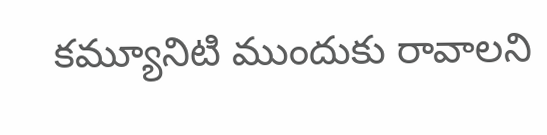కమ్యూనిటి ముందుకు రావాలని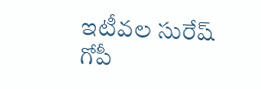ఇటీవల సురేష్ గోపీ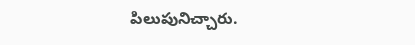పిలుపునిచ్చారు.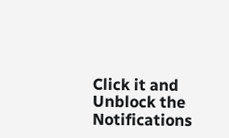Click it and Unblock the Notifications